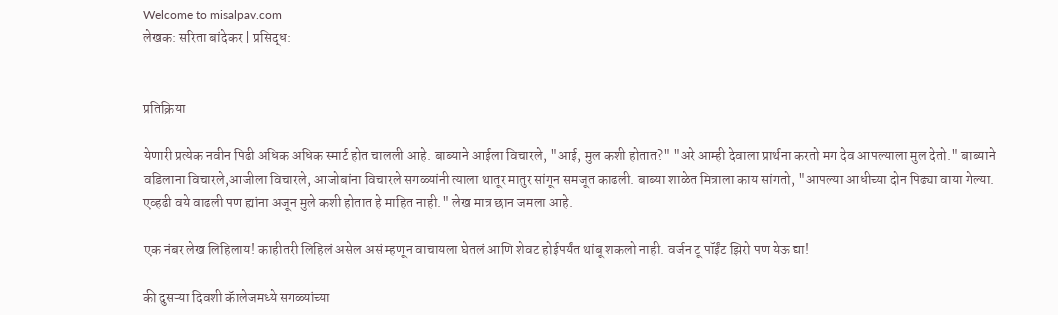Welcome to misalpav.com
लेखक: सरिता बांदेकर | प्रसिद्ध:


प्रतिक्रिया

येणारी प्रत्येक नवीन पिढी अधिक अधिक स्मार्ट होत चालली आहे. बाब्याने आईला विचारले, "आई, मुल कशी होतात?" "अरे आम्ही देवाला प्रार्थना करतो मग देव आपल्याला मुल देतो." बाब्याने वडिलाना विचारले,आजीला विचारले, आजोबांना विचारले सगळ्यांनी त्याला थातूर मातुर सांगून समजूत काढली. बाब्या शाळेत मित्राला काय सांगतो, "आपल्या आधीच्या दोन पिढ्या वाया गेल्या. एव्हढी वये वाढली पण ह्यांना अजून मुले कशी होतात हे माहित नाही." लेख मात्र छान जमला आहे.

एक नंबर लेख लिहिलाय! काहीतरी लिहिलं असेल असं म्हणून वाचायला घेतलं आणि शेवट होईपर्यंत थांबू शकलो नाही. वर्जन टू पॉईंट झिरो पण येऊ द्या!

की दुसऱ्या दिवशी कॅालेजमध्ये सगळ्यांच्या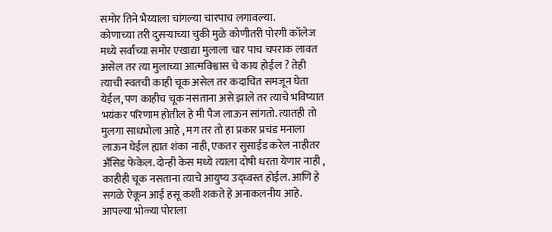समोर तिने भैय्याला चांगल्या चारपाच लगावल्या.
कोणाच्या तरी दुसऱ्याच्या चुकी मुळे कोणीतरी पोरगी कॉलेज मध्ये सर्वांच्या समोर एखाद्या मुलाला चार पाच चपराक लावत असेल तर त्या मुलाच्या आत्मविश्वास चे काय होईल ? तेही त्याची स्वतची काही चूक असेल तर कदाचित समजून घेता येईल, पण काहीच चूक नसताना असे झाले तर त्याचे भविष्यात भयंकर परिणाम होतील हे मी पैज लाऊन सांगतो. त्यातही तो मुलगा साधभोला आहे , मग तर तो हा प्रकार प्रचंड मनाला लाऊन घेईल ह्यात शंका नाही, एकतर सुसाईड करेल नाहीतर अँसिड फेकेल. दोन्ही केस मध्ये त्याला दोषी धरता येणार नाही , काहीही चूक नसताना त्याचे आयुष्य उद्ध्वस्त होईल. आणि हे सगळे ऐकून आई हसू कशी शकते हे अनाकलनीय आहे. आपल्या भोळ्या पोराला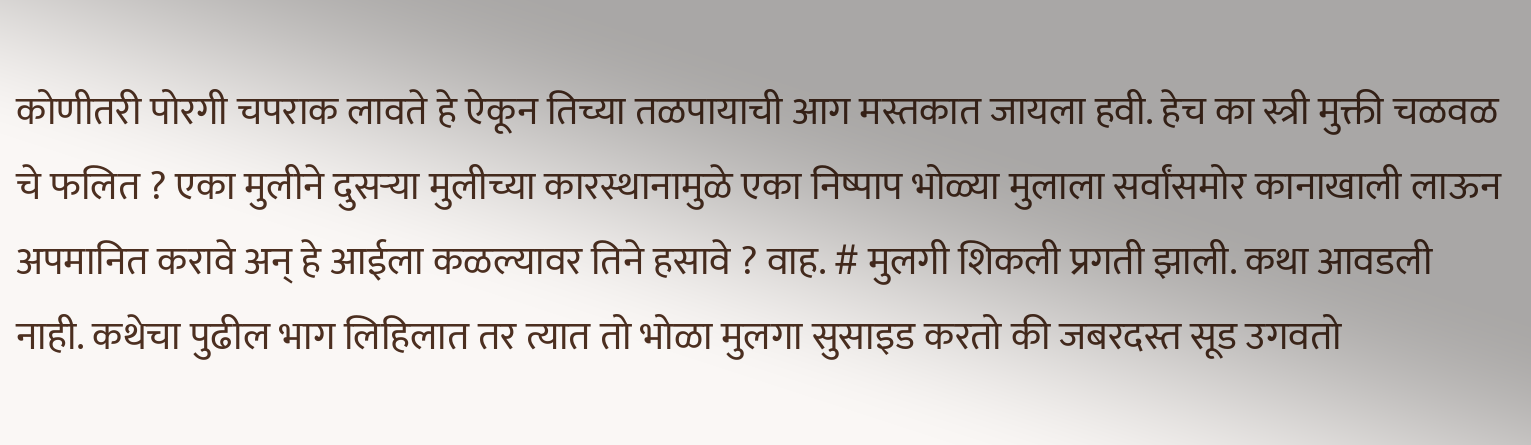कोणीतरी पोरगी चपराक लावते हे ऐकून तिच्या तळपायाची आग मस्तकात जायला हवी. हेच का स्त्री मुक्ती चळवळ चे फलित ? एका मुलीने दुसऱ्या मुलीच्या कारस्थानामुळे एका निष्पाप भोळ्या मुलाला सर्वांसमोर कानाखाली लाऊन अपमानित करावे अन् हे आईला कळल्यावर तिने हसावे ? वाह. # मुलगी शिकली प्रगती झाली. कथा आवडली नाही. कथेचा पुढील भाग लिहिलात तर त्यात तो भोळा मुलगा सुसाइड करतो की जबरदस्त सूड उगवतो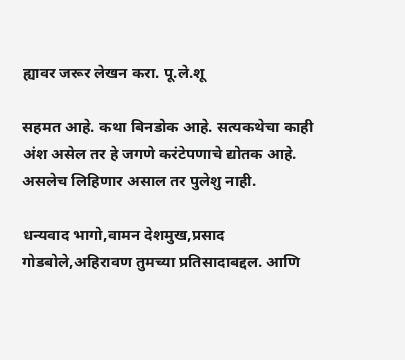ह्यावर जरूर लेखन करा. पू.ले.शू

सहमत आहे. कथा बिनडोक आहे. सत्यकथेचा काही अंश असेल तर हे जगणे करंटेपणाचे द्योतक आहे. असलेच लिहिणार असाल तर पुलेशु नाही.

धन्यवाद भागो,वामन देशमुख,प्रसाद गोडबोले,अहिरावण तुमच्या प्रतिसादाबद्दल. आणि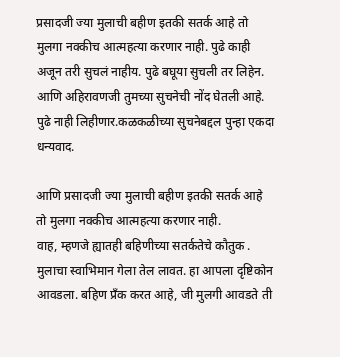प्रसादजी ज्या मुलाची बहीण इतकी सतर्क आहे तो मुलगा नक्कीच आत्महत्या करणार नाही. पुढे काही अजून तरी सुचलं नाहीय. पुढे बघूया सुचली तर लिहेन. आणि अहिरावणजी तुमच्या सुचनेची नोंद घेतली आहे. पुढे नाही लिहीणार.कळकळीच्या सुचनेबद्दल पुन्हा एकदा धन्यवाद.

आणि प्रसादजी ज्या मुलाची बहीण इतकी सतर्क आहे तो मुलगा नक्कीच आत्महत्या करणार नाही.
वाह, म्हणजे ह्यातही बहिणीच्या सतर्कतेचे कौतुक . मुलाचा स्वाभिमान गेला तेल लावत. हा आपला दृष्टिकोन आवडला. बहिण प्रँक करत आहे, जी मुलगी आवडते ती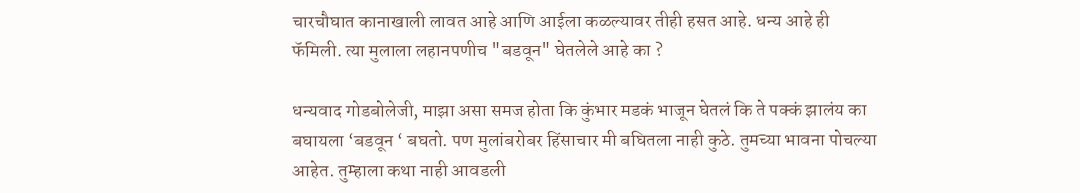चारचौघात कानाखाली लावत आहे आणि आईला कळल्यावर तीही हसत आहे. धन्य आहे ही फॅमिली. त्या मुलाला लहानपणीच "बडवून" घेतलेले आहे का ?

धन्यवाद गोडबोलेजी, माझा असा समज होता कि कुंभार मडकं भाजून घेतलं कि ते पक्कं झालंय का बघायला ‘बडवून ‘ बघतो. पण मुलांबरोबर हिंसाचार मी बघितला नाही कुठे. तुमच्या भावना पोचल्या आहेत. तुम्हाला कथा नाही आवडली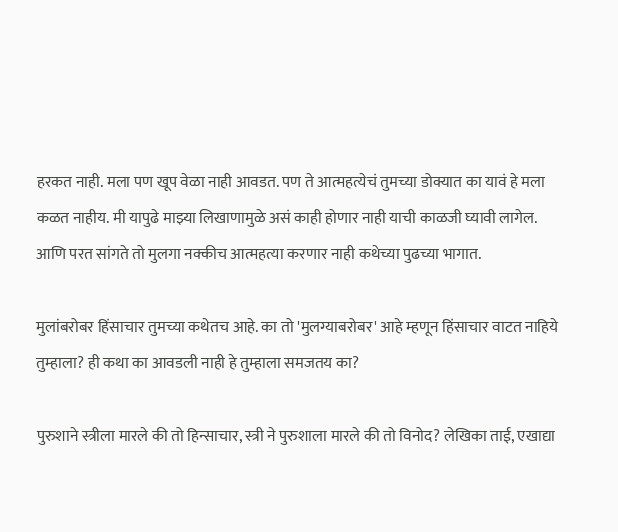हरकत नाही. मला पण खूप वेळा नाही आवडत. पण ते आत्महत्येचं तुमच्या डोक्यात का यावं हे मला कळत नाहीय. मी यापुढे माझ्या लिखाणामुळे असं काही होणार नाही याची काळजी घ्यावी लागेल. आणि परत सांगते तो मुलगा नक्कीच आत्महत्या करणार नाही कथेच्या पुढच्या भागात.

मुलांबरोबर हिंसाचार तुमच्या कथेतच आहे. का तो 'मुलग्याबरोबर' आहे म्हणून हिंसाचार वाटत नाहिये तुम्हाला? ही कथा का आवडली नाही हे तुम्हाला समजतय का?

पुरुशाने स्त्रीला मारले की तो हिन्साचार, स्त्री ने पुरुशाला मारले की तो विनोद? लेखिका ताई, एखाद्या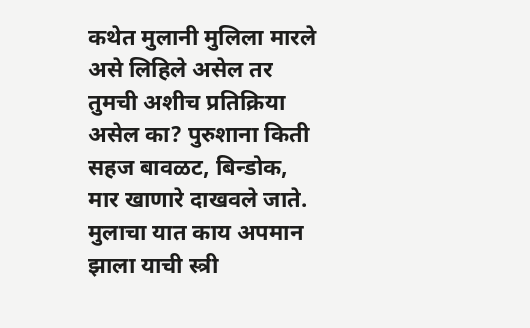कथेत मुलानी मुलिला मारले असे लिहिले असेल तर तुमची अशीच प्रतिक्रिया असेल का? पुरुशाना किती सहज बावळट, बिन्डोक, मार खाणारे दाखवले जाते. मुलाचा यात काय अपमान झाला याची स्त्री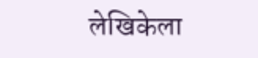लेखिकेला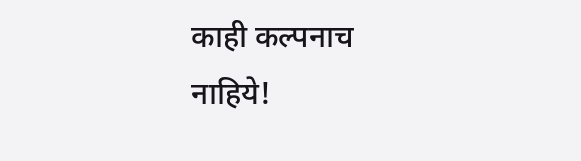काही कल्पनाच नाहिये!